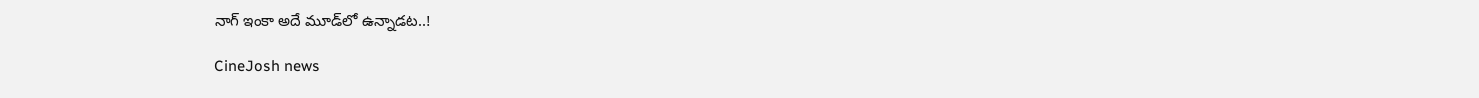నాగ్‌ ఇంకా అదే మూడ్‌లో ఉన్నాడట..!

CineJosh news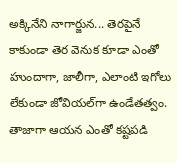అక్కినేని నాగార్జున... తెరపైనే కాకుండా తెర వెనుక కూడా ఎంతో హుందాగా, జాలీగా, ఎలాంటి ఇగోలు లేకుండా జోవియల్‌గా ఉండేతత్వం. తాజాగా ఆయన ఎంతో కష్టపడి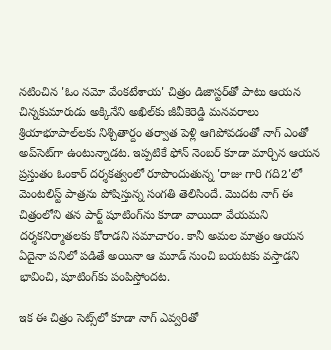నటించిన 'ఓం నమో వేంకటేశాయ' చిత్రం డిజాస్టర్‌తో పాటు ఆయన చిన్నకుమారుడు అక్కినేని అఖిల్‌కు జీవీకెరెడ్డి మనవరాలు శ్రియాభూపాల్‌లకు నిశ్చితార్దం తర్వాత పెళ్లి ఆగిపోవడంతో నాగ్‌ ఎంతో అప్‌సెట్‌గా ఉంటున్నాడట. ఇప్పటికే ఫోన్‌ నెంబర్‌ కూడా మార్చిన ఆయన ప్రస్తుతం ఓంకార్‌ దర్శకత్వంలో రూపొందుతున్న 'రాజు గారి గది2'లో మెంటలిస్ట్‌ పాత్రను పోషిస్తున్న సంగతి తెలిసిందే. మొదట నాగ్‌ ఈ చిత్రంలోని తన పార్ట్‌ షూటింగ్‌ను కూడా వాయిదా వేయమని దర్శకనిర్మాతలకు కోరాడని సమాచారం. కానీ అమల మాత్రం ఆయన ఏదైనా పనిలో పడితే అయినా ఆ మూడ్‌ నుంచి బయటకు వస్తాడని భావించి, షూటింగ్‌కు పంపిస్తోందట.

ఇక ఈ చిత్రం సెట్స్‌లో కూడా నాగ్‌ ఎవ్వరితో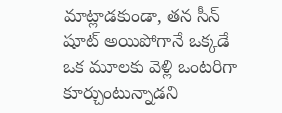మాట్లాడకుండా, తన సీన్‌ షూట్‌ అయిపోగానే ఒక్కడే ఒక మూలకు వెళ్లి ఒంటరిగా కూర్చుంటున్నాడని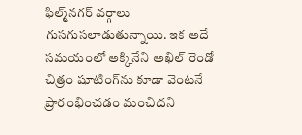ఫిల్మ్‌నగర్‌ వర్గాలు గుసగుసలాడుతున్నాయి. ఇక అదే సమయంలో అక్కినేని అఖిల్‌ రెండో చిత్రం షూటింగ్‌ను కూడా వెంటనే ప్రారంభించడం మంచిదని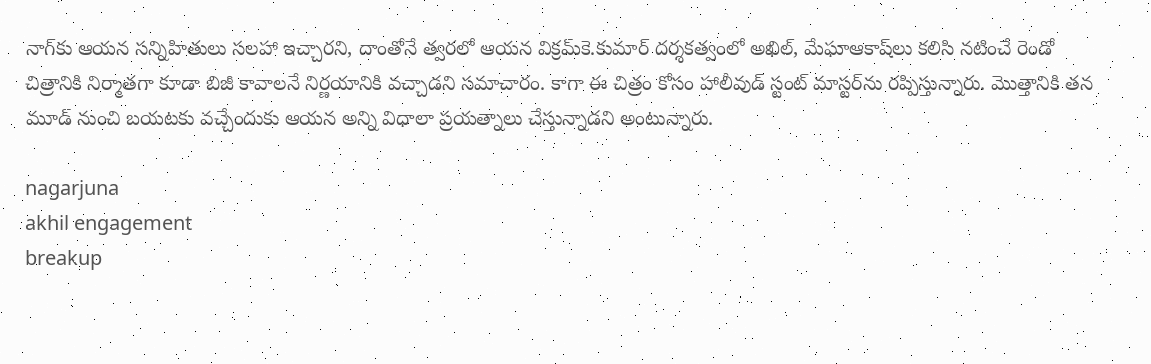నాగ్‌కు ఆయన సన్నిహితులు సలహా ఇచ్చారని, దాంతోనే త్వరలో ఆయన విక్రమ్‌కె.కుమార్‌ దర్శకత్వంలో అఖిల్‌, మేఘాఆకాష్‌లు కలిసి నటించే రెండో చిత్రానికి నిర్మాతగా కూడా బిజీ కావాలనే నిర్ణయానికి వచ్చాడని సమాచారం. కాగా ఈ చిత్రం కోసం హాలీవుడ్‌ స్టంట్‌ మాస్టర్‌ను రప్పిస్తున్నారు. మొత్తానికి తన మూడ్‌ నుంచి బయటకు వచ్చేందుకు ఆయన అన్ని విధాలా ప్రయత్నాలు చేస్తున్నాడని అంటున్నారు.

nagarjuna
akhil engagement
breakup